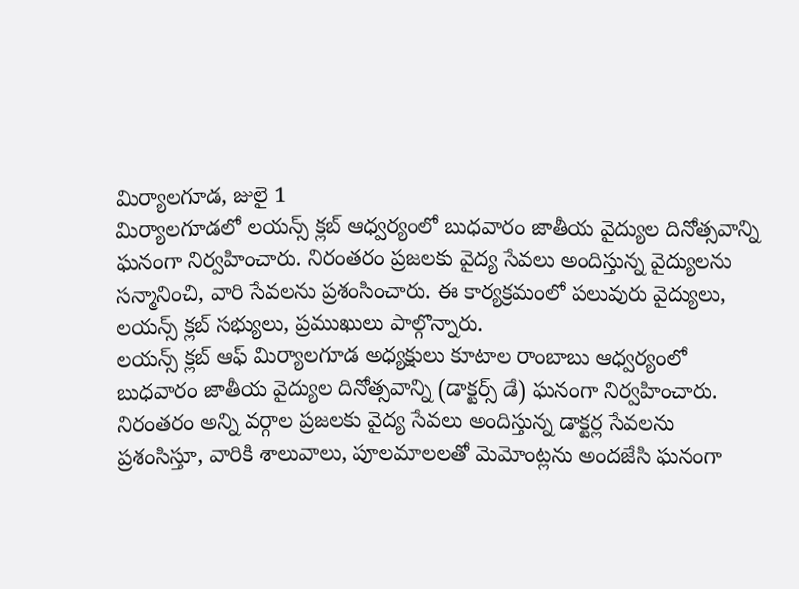మిర్యాలగూడ, జులై 1
మిర్యాలగూడలో లయన్స్ క్లబ్ ఆధ్వర్యంలో బుధవారం జాతీయ వైద్యుల దినోత్సవాన్ని ఘనంగా నిర్వహించారు. నిరంతరం ప్రజలకు వైద్య సేవలు అందిస్తున్న వైద్యులను సన్మానించి, వారి సేవలను ప్రశంసించారు. ఈ కార్యక్రమంలో పలువురు వైద్యులు, లయన్స్ క్లబ్ సభ్యులు, ప్రముఖులు పాల్గొన్నారు.
లయన్స్ క్లబ్ ఆఫ్ మిర్యాలగూడ అధ్యక్షులు కూటాల రాంబాబు ఆధ్వర్యంలో బుధవారం జాతీయ వైద్యుల దినోత్సవాన్ని (డాక్టర్స్ డే) ఘనంగా నిర్వహించారు. నిరంతరం అన్ని వర్గాల ప్రజలకు వైద్య సేవలు అందిస్తున్న డాక్టర్ల సేవలను ప్రశంసిస్తూ, వారికి శాలువాలు, పూలమాలలతో మెమోంట్లను అందజేసి ఘనంగా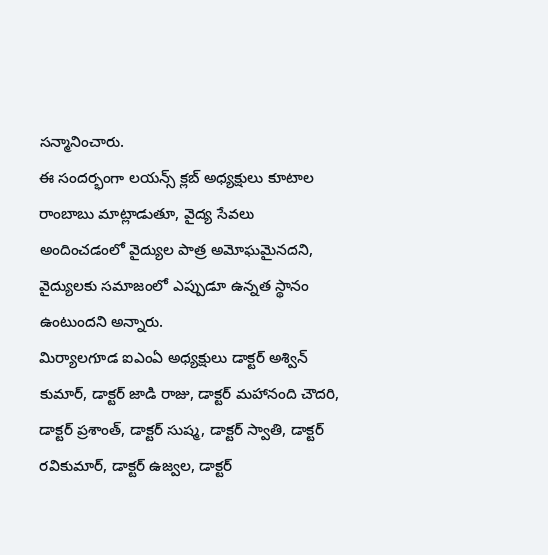సన్మానించారు.
ఈ సందర్భంగా లయన్స్ క్లబ్ అధ్యక్షులు కూటాల రాంబాబు మాట్లాడుతూ, వైద్య సేవలు అందించడంలో వైద్యుల పాత్ర అమోఘమైనదని, వైద్యులకు సమాజంలో ఎప్పుడూ ఉన్నత స్థానం ఉంటుందని అన్నారు.
మిర్యాలగూడ ఐఎంఏ అధ్యక్షులు డాక్టర్ అశ్విన్ కుమార్, డాక్టర్ జాడి రాజు, డాక్టర్ మహానంది చౌదరి, డాక్టర్ ప్రశాంత్, డాక్టర్ సుష్మ, డాక్టర్ స్వాతి, డాక్టర్ రవికుమార్, డాక్టర్ ఉజ్వల, డాక్టర్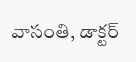వాసంతి, డాక్టర్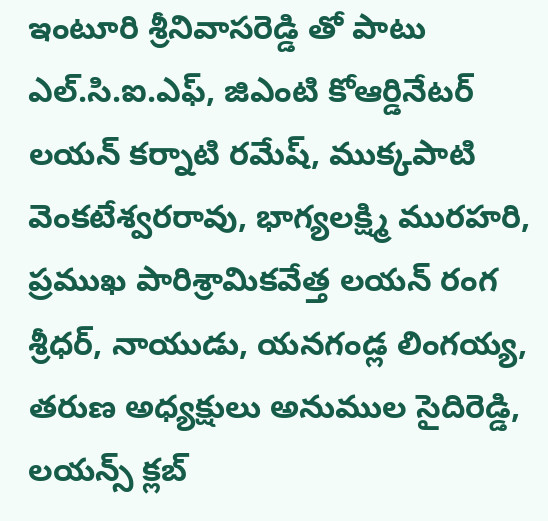ఇంటూరి శ్రీనివాసరెడ్డి తో పాటు ఎల్.సి.ఐ.ఎఫ్, జిఎంటి కోఆర్డినేటర్ లయన్ కర్నాటి రమేష్, ముక్కపాటి వెంకటేశ్వరరావు, భాగ్యలక్ష్మి మురహరి, ప్రముఖ పారిశ్రామికవేత్త లయన్ రంగ శ్రీధర్, నాయుడు, యనగండ్ల లింగయ్య, తరుణ అధ్యక్షులు అనుముల సైదిరెడ్డి, లయన్స్ క్లబ్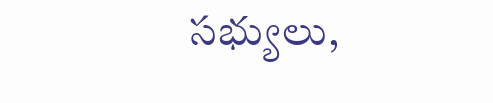సభ్యులు,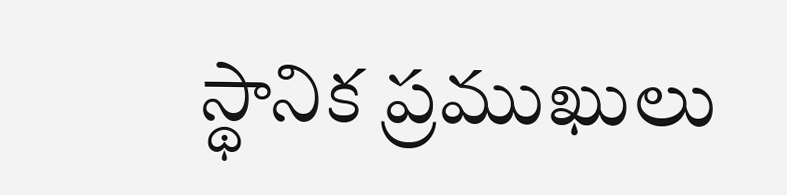స్థానిక ప్రముఖులు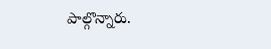పాల్గొన్నారు.